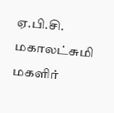ஏ.பி.சி. மகாலட்சுமி மகளிர்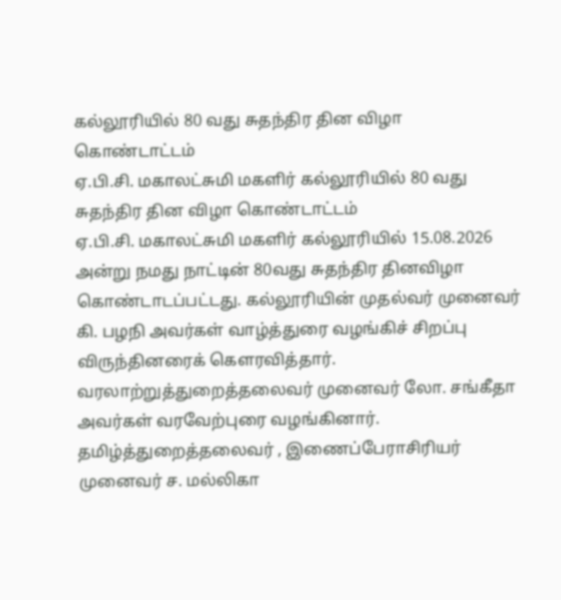கல்லூரியில் 80 வது சுதந்திர தின விழா கொண்டாட்டம்
ஏ.பி.சி. மகாலட்சுமி மகளிர் கல்லூரியில் 80 வது சுதந்திர தின விழா கொண்டாட்டம்
ஏ.பி.சி. மகாலட்சுமி மகளிர் கல்லூரியில் 15.08.2026 அன்று நமது நாட்டின் 80வது சுதந்திர தினவிழா கொண்டாடப்பட்டது. கல்லூரியின் முதல்வர் முனைவர் கி. பழநி அவர்கள் வாழ்த்துரை வழங்கிச் சிறப்பு விருந்தினரைக் கௌரவித்தார். வரலாற்றுத்துறைத்தலைவர் முனைவர் லோ. சங்கீதா அவர்கள் வரவேற்புரை வழங்கினார். தமிழ்த்துறைத்தலைவர் , இணைப்பேராசிரியர் முனைவர் ச. மல்லிகா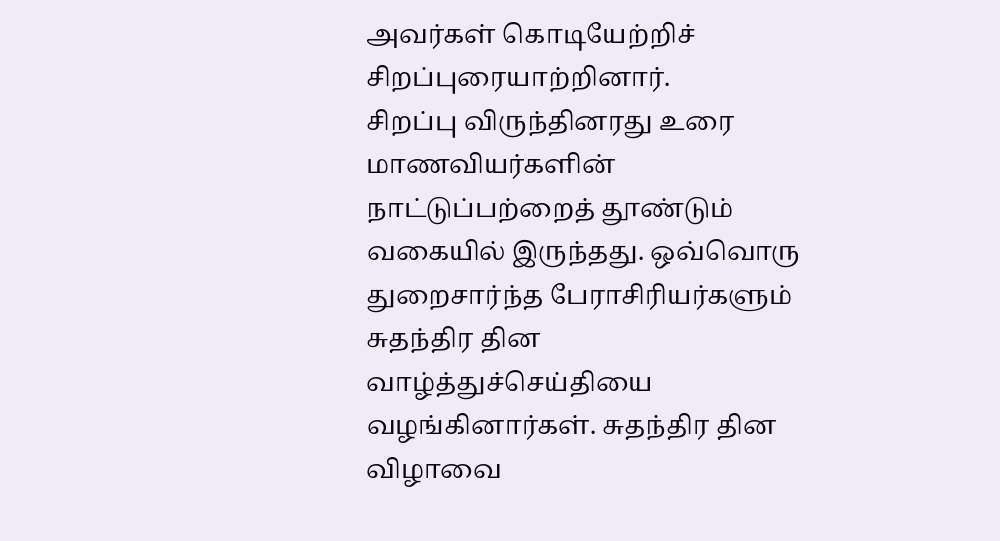அவர்கள் கொடியேற்றிச் சிறப்புரையாற்றினார்.
சிறப்பு விருந்தினரது உரை மாணவியர்களின் நாட்டுப்பற்றைத் தூண்டும் வகையில் இருந்தது. ஒவ்வொரு துறைசார்ந்த பேராசிரியர்களும் சுதந்திர தின வாழ்த்துச்செய்தியை வழங்கினார்கள். சுதந்திர தின விழாவை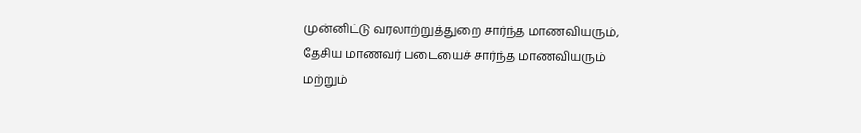முன்னிட்டு வரலாற்றுத்துறை சார்ந்த மாணவியரும், தேசிய மாணவர் படையைச் சார்ந்த மாணவியரும் மற்றும்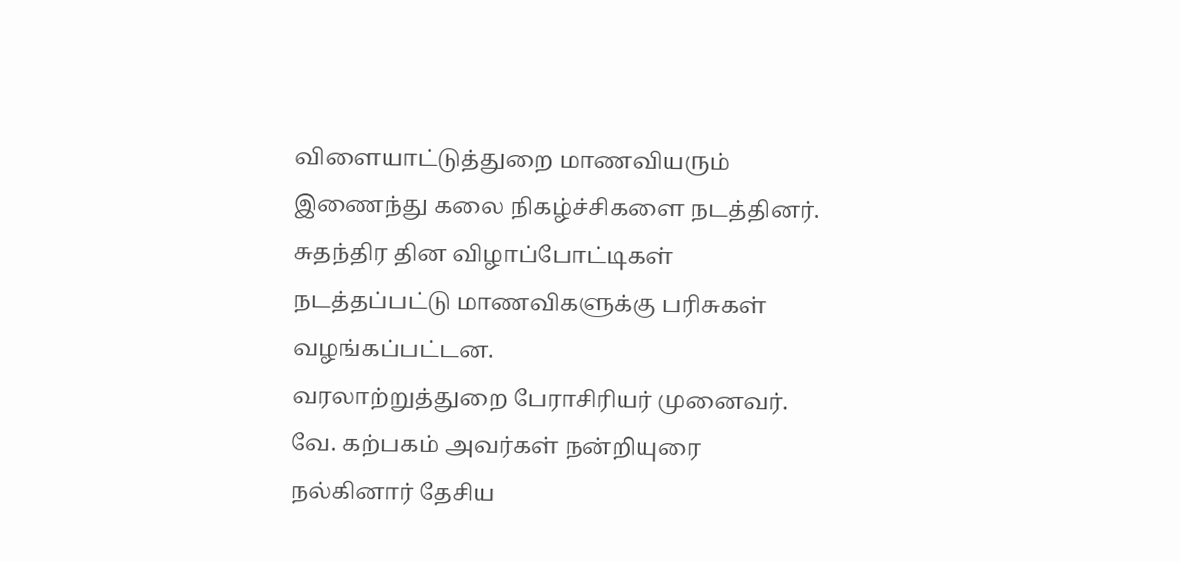விளையாட்டுத்துறை மாணவியரும் இணைந்து கலை நிகழ்ச்சிகளை நடத்தினர். சுதந்திர தின விழாப்போட்டிகள் நடத்தப்பட்டு மாணவிகளுக்கு பரிசுகள் வழங்கப்பட்டன.
வரலாற்றுத்துறை பேராசிரியர் முனைவர். வே. கற்பகம் அவர்கள் நன்றியுரை நல்கினார் தேசிய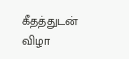கீதத்துடன் விழா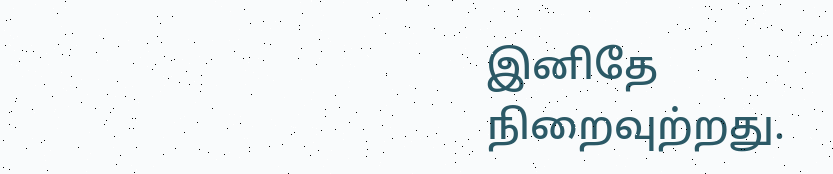இனிதே நிறைவுற்றது.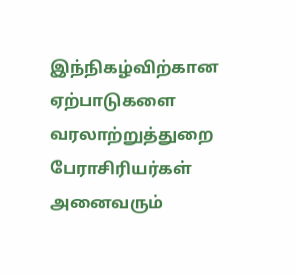இந்நிகழ்விற்கான ஏற்பாடுகளை வரலாற்றுத்துறை பேராசிரியர்கள் அனைவரும்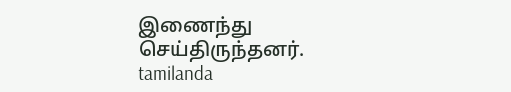இணைந்து செய்திருந்தனர்.
tamilanda